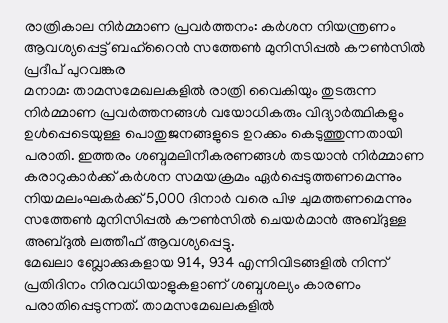രാത്രികാല നിർമ്മാണ പ്രവർത്തനം: കർശന നിയന്ത്രണം ആവശ്യപ്പെട്ട് ബഹ്റൈൻ സത്തേൺ മുനിസിപ്പൽ കൗൺസിൽ
പ്രദീപ് പുറവങ്കര
മനാമ: താമസമേഖലകളിൽ രാത്രി വൈകിയും തുടരുന്ന നിർമ്മാണ പ്രവർത്തനങ്ങൾ വയോധികരും വിദ്യാർത്ഥികളും ഉൾപ്പെടെയുള്ള പൊതുജനങ്ങളുടെ ഉറക്കം കെടുത്തുന്നതായി പരാതി. ഇത്തരം ശബ്ദമലിനീകരണങ്ങൾ തടയാൻ നിർമ്മാണ കരാറുകാർക്ക് കർശന സമയക്രമം ഏർപ്പെടുത്തണമെന്നും നിയമലംഘകർക്ക് 5,000 ദിനാർ വരെ പിഴ ചുമത്തണമെന്നും സത്തേൺ മുനിസിപ്പൽ കൗൺസിൽ ചെയർമാൻ അബ്ദുള്ള അബ്ദുൽ ലത്തീഫ് ആവശ്യപ്പെട്ടു.
മേഖലാ ബ്ലോക്കുകളായ 914, 934 എന്നിവിടങ്ങളിൽ നിന്ന് പ്രതിദിനം നിരവധിയാളുകളാണ് ശബ്ദശല്യം കാരണം പരാതിപ്പെടുന്നത്. താമസമേഖലകളിൽ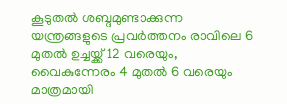കൂടുതൽ ശബ്ദമുണ്ടാക്കുന്ന യന്ത്രങ്ങളുടെ പ്രവർത്തനം രാവിലെ 6 മുതൽ ഉച്ചയ്ക്ക് 12 വരെയും, വൈകുന്നേരം 4 മുതൽ 6 വരെയും മാത്രമായി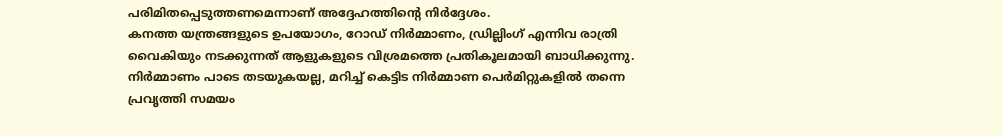പരിമിതപ്പെടുത്തണമെന്നാണ് അദ്ദേഹത്തിന്റെ നിർദ്ദേശം.
കനത്ത യന്ത്രങ്ങളുടെ ഉപയോഗം, റോഡ് നിർമ്മാണം, ഡ്രില്ലിംഗ് എന്നിവ രാത്രി വൈകിയും നടക്കുന്നത് ആളുകളുടെ വിശ്രമത്തെ പ്രതികൂലമായി ബാധിക്കുന്നു. നിർമ്മാണം പാടെ തടയുകയല്ല, മറിച്ച് കെട്ടിട നിർമ്മാണ പെർമിറ്റുകളിൽ തന്നെ പ്രവൃത്തി സമയം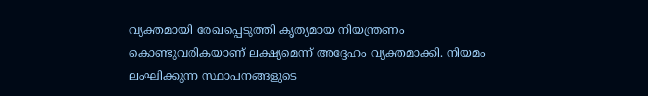വ്യക്തമായി രേഖപ്പെടുത്തി കൃത്യമായ നിയന്ത്രണം കൊണ്ടുവരികയാണ് ലക്ഷ്യമെന്ന് അദ്ദേഹം വ്യക്തമാക്കി. നിയമം ലംഘിക്കുന്ന സ്ഥാപനങ്ങളുടെ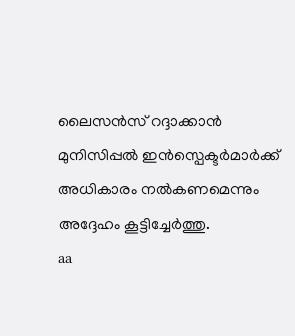ലൈസൻസ് റദ്ദാക്കാൻ മുനിസിപ്പൽ ഇൻസ്പെക്ടർമാർക്ക് അധികാരം നൽകണമെന്നും അദ്ദേഹം കൂട്ടിച്ചേർത്തു.
aa